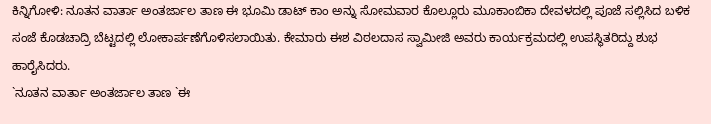ಕಿನ್ನಿಗೋಳಿ: ನೂತನ ವಾರ್ತಾ ಅಂತರ್ಜಾಲ ತಾಣ ಈ ಭೂಮಿ ಡಾಟ್ ಕಾಂ ಅನ್ನು ಸೋಮವಾರ ಕೊಲ್ಲೂರು ಮೂಕಾಂಬಿಕಾ ದೇವಳದಲ್ಲಿ ಪೂಜೆ ಸಲ್ಲಿಸಿದ ಬಳಿಕ ಸಂಜೆ ಕೊಡಚಾದ್ರಿ ಬೆಟ್ಟದಲ್ಲಿ ಲೋಕಾರ್ಪಣೆಗೊಳಿಸಲಾಯಿತು. ಕೇಮಾರು ಈಶ ವಿಠಲದಾಸ ಸ್ವಾಮೀಜಿ ಅವರು ಕಾರ್ಯಕ್ರಮದಲ್ಲಿ ಉಪಸ್ಥಿತರಿದ್ದು ಶುಭ ಹಾರೈಸಿದರು.
`ನೂತನ ವಾರ್ತಾ ಅಂತರ್ಜಾಲ ತಾಣ `ಈ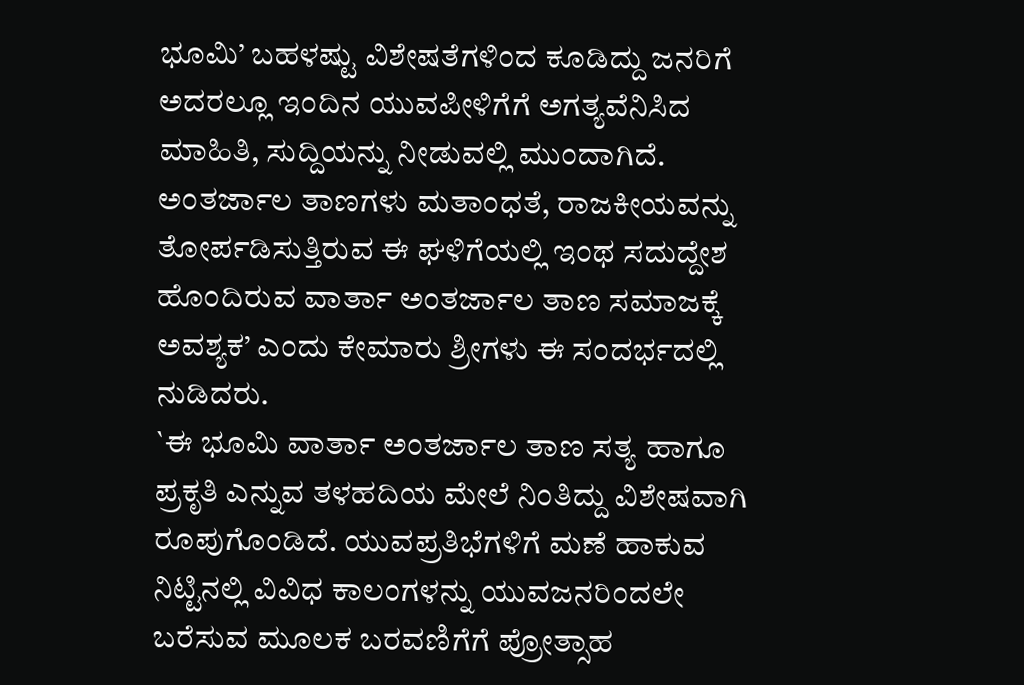ಭೂಮಿ’ ಬಹಳಷ್ಟು ವಿಶೇಷತೆಗಳಿಂದ ಕೂಡಿದ್ದು ಜನರಿಗೆ ಅದರಲ್ಲೂ ಇಂದಿನ ಯುವಪೀಳಿಗೆಗೆ ಅಗತ್ಯವೆನಿಸಿದ ಮಾಹಿತಿ, ಸುದ್ದಿಯನ್ನು ನೀಡುವಲ್ಲಿ ಮುಂದಾಗಿದೆ. ಅಂತರ್ಜಾಲ ತಾಣಗಳು ಮತಾಂಧತೆ, ರಾಜಕೀಯವನ್ನು ತೋರ್ಪಡಿಸುತ್ತಿರುವ ಈ ಘಳಿಗೆಯಲ್ಲಿ ಇಂಥ ಸದುದ್ದೇಶ ಹೊಂದಿರುವ ವಾರ್ತಾ ಅಂತರ್ಜಾಲ ತಾಣ ಸಮಾಜಕ್ಕೆ ಅವಶ್ಯಕ’ ಎಂದು ಕೇಮಾರು ಶ್ರೀಗಳು ಈ ಸಂದರ್ಭದಲ್ಲಿ ನುಡಿದರು.
`ಈ ಭೂಮಿ ವಾರ್ತಾ ಅಂತರ್ಜಾಲ ತಾಣ ಸತ್ಯ ಹಾಗೂ ಪ್ರಕೃತಿ ಎನ್ನುವ ತಳಹದಿಯ ಮೇಲೆ ನಿಂತಿದ್ದು ವಿಶೇಷವಾಗಿ ರೂಪುಗೊಂಡಿದೆ. ಯುವಪ್ರತಿಭೆಗಳಿಗೆ ಮಣೆ ಹಾಕುವ ನಿಟ್ಟಿನಲ್ಲಿ ವಿವಿಧ ಕಾಲಂಗಳನ್ನು ಯುವಜನರಿಂದಲೇ ಬರೆಸುವ ಮೂಲಕ ಬರವಣಿಗೆಗೆ ಪ್ರೋತ್ಸಾಹ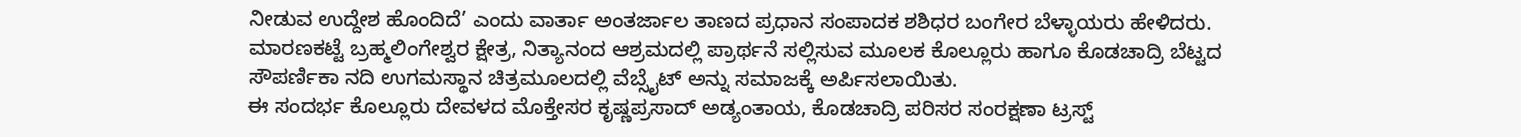ನೀಡುವ ಉದ್ದೇಶ ಹೊಂದಿದೆ’ ಎಂದು ವಾರ್ತಾ ಅಂತರ್ಜಾಲ ತಾಣದ ಪ್ರಧಾನ ಸಂಪಾದಕ ಶಶಿಧರ ಬಂಗೇರ ಬೆಳ್ಳಾಯರು ಹೇಳಿದರು. ಮಾರಣಕಟ್ಟೆ ಬ್ರಹ್ಮಲಿಂಗೇಶ್ವರ ಕ್ಷೇತ್ರ, ನಿತ್ಯಾನಂದ ಆಶ್ರಮದಲ್ಲಿ ಪ್ರಾರ್ಥನೆ ಸಲ್ಲಿಸುವ ಮೂಲಕ ಕೊಲ್ಲೂರು ಹಾಗೂ ಕೊಡಚಾದ್ರಿ ಬೆಟ್ಟದ ಸೌಪರ್ಣಿಕಾ ನದಿ ಉಗಮಸ್ಥಾನ ಚಿತ್ರಮೂಲದಲ್ಲಿ ವೆಬ್ಸೈಟ್ ಅನ್ನು ಸಮಾಜಕ್ಕೆ ಅರ್ಪಿಸಲಾಯಿತು.
ಈ ಸಂದರ್ಭ ಕೊಲ್ಲೂರು ದೇವಳದ ಮೊಕ್ತೇಸರ ಕೃಷ್ಣಪ್ರಸಾದ್ ಅಡ್ಯಂತಾಯ, ಕೊಡಚಾದ್ರಿ ಪರಿಸರ ಸಂರಕ್ಷಣಾ ಟ್ರಸ್ಟ್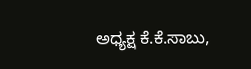ಅಧ್ಯಕ್ಷ ಕೆ.ಕೆ.ಸಾಬು,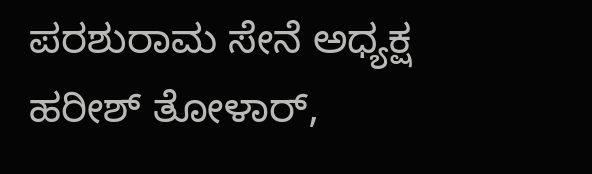ಪರಶುರಾಮ ಸೇನೆ ಅಧ್ಯಕ್ಷ ಹರೀಶ್ ತೋಳಾರ್,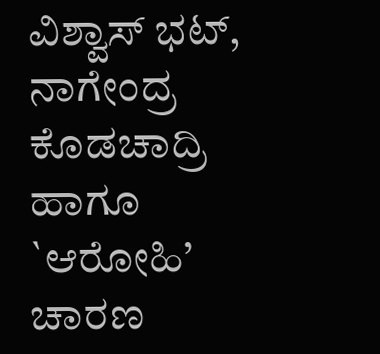ವಿಶ್ವಾಸ್ ಭಟ್, ನಾಗೇಂದ್ರ ಕೊಡಚಾದ್ರಿ ಹಾಗೂ `ಆರೋಹಿ’ ಚಾರಣ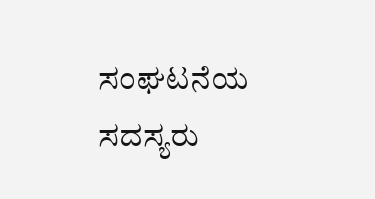ಸಂಘಟನೆಯ ಸದಸ್ಯರು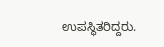ಉಪಸ್ಥಿತರಿದ್ದರು.